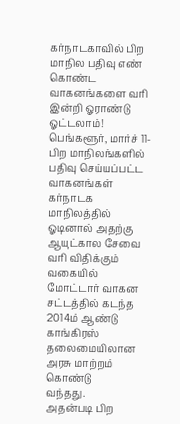கர்நாடகாவில் பிற மாநில பதிவு எண் கொண்ட வாகனங்களை வரி இன்றி ஓராண்டு ஓட்டலாம்!
பெங்களூர், மார்ச் 11-
பிற மாநிலங்களில் பதிவு செய்யப்பட்ட வாகனங்கள் கர்நாடக மாநிலத்தில்
ஓடினால் அதற்கு ஆயுட்கால சேவை வரி விதிக்கும் வகையில் மோட்டார் வாகன
சட்டத்தில் கடந்த 2014ம் ஆண்டு காங்கிரஸ் தலைமையிலான அரசு மாற்றம் கொண்டு
வந்தது.
அதன்படி பிற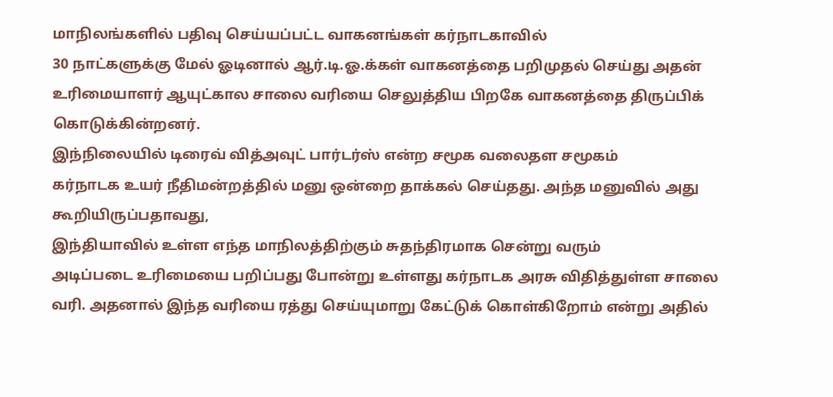மாநிலங்களில் பதிவு செய்யப்பட்ட வாகனங்கள் கர்நாடகாவில்
30 நாட்களுக்கு மேல் ஓடினால் ஆர்.டி.ஓ.க்கள் வாகனத்தை பறிமுதல் செய்து அதன்
உரிமையாளர் ஆயுட்கால சாலை வரியை செலுத்திய பிறகே வாகனத்தை திருப்பிக்
கொடுக்கின்றனர்.
இந்நிலையில் டிரைவ் வித்அவுட் பார்டர்ஸ் என்ற சமூக வலைதள சமூகம்
கர்நாடக உயர் நீதிமன்றத்தில் மனு ஒன்றை தாக்கல் செய்தது. அந்த மனுவில் அது
கூறியிருப்பதாவது,
இந்தியாவில் உள்ள எந்த மாநிலத்திற்கும் சுதந்திரமாக சென்று வரும்
அடிப்படை உரிமையை பறிப்பது போன்று உள்ளது கர்நாடக அரசு விதித்துள்ள சாலை
வரி. அதனால் இந்த வரியை ரத்து செய்யுமாறு கேட்டுக் கொள்கிறோம் என்று அதில்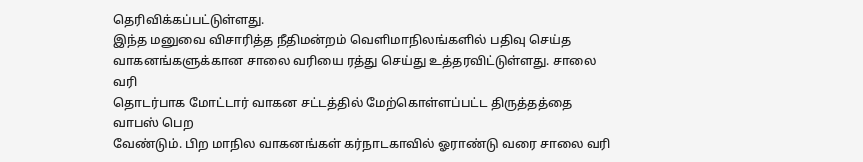தெரிவிக்கப்பட்டுள்ளது.
இந்த மனுவை விசாரித்த நீதிமன்றம் வெளிமாநிலங்களில் பதிவு செய்த
வாகனங்களுக்கான சாலை வரியை ரத்து செய்து உத்தரவிட்டுள்ளது. சாலை வரி
தொடர்பாக மோட்டார் வாகன சட்டத்தில் மேற்கொள்ளப்பட்ட திருத்தத்தை வாபஸ் பெற
வேண்டும். பிற மாநில வாகனங்கள் கர்நாடகாவில் ஓராண்டு வரை சாலை வரி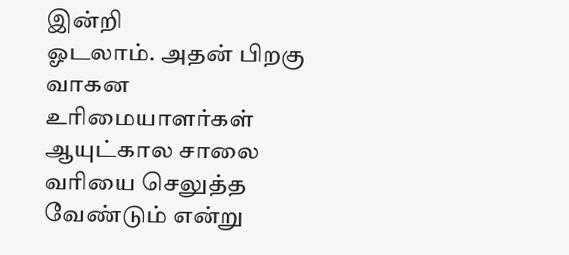இன்றி
ஓடலாம். அதன் பிறகு வாகன உரிமையாளர்கள் ஆயுட்கால சாலை வரியை செலுத்த
வேண்டும் என்று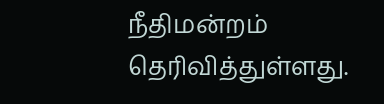நீதிமன்றம் தெரிவித்துள்ளது.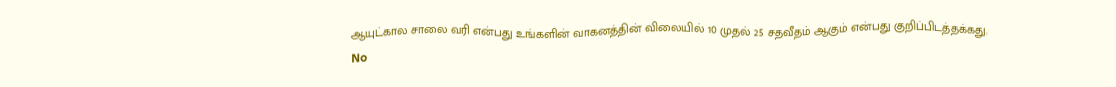ஆயுட்கால சாலை வரி என்பது உங்களின் வாகனத்தின் விலையில் 10 முதல் 25 சதவீதம் ஆகும் என்பது குறிப்பிடத்தக்கது.
No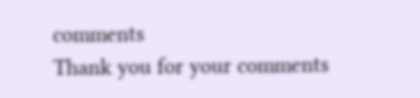comments
Thank you for your comments